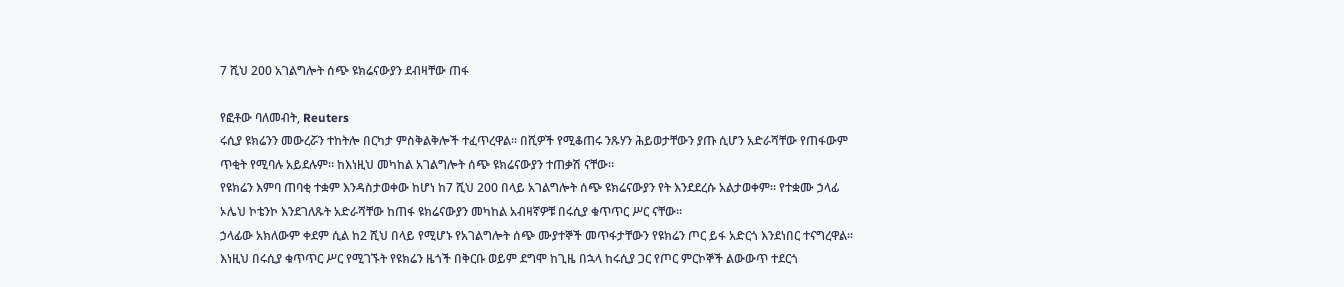7 ሺህ 200 አገልግሎት ሰጭ ዩክሬናውያን ደብዛቸው ጠፋ

የፎቶው ባለመብት, Reuters
ሩሲያ ዩክሬንን መውረሯን ተከትሎ በርካታ ምስቅልቅሎች ተፈጥረዋል። በሺዎች የሚቆጠሩ ንጹሃን ሕይወታቸውን ያጡ ሲሆን አድራሻቸው የጠፋውም ጥቂት የሚባሉ አይደሉም። ከእነዚህ መካከል አገልግሎት ሰጭ ዩክሬናውያን ተጠቃሽ ናቸው።
የዩክሬን እምባ ጠባቂ ተቋም እንዳስታወቀው ከሆነ ከ7 ሺህ 200 በላይ አገልግሎት ሰጭ ዩክሬናውያን የት እንደደረሱ አልታወቀም። የተቋሙ ኃላፊ ኦሌህ ኮቴንኮ እንደገለጹት አድራሻቸው ከጠፋ ዩክሬናውያን መካከል አብዛኛዎቹ በሩሲያ ቁጥጥር ሥር ናቸው።
ኃላፊው አክለውም ቀደም ሲል ከ2 ሺህ በላይ የሚሆኑ የአገልግሎት ሰጭ ሙያተኞች መጥፋታቸውን የዩክሬን ጦር ይፋ አድርጎ እንደነበር ተናግረዋል።
እነዚህ በሩሲያ ቁጥጥር ሥር የሚገኙት የዩክሬን ዜጎች በቅርቡ ወይም ደግሞ ከጊዜ በኋላ ከሩሲያ ጋር የጦር ምርኮኞች ልውውጥ ተደርጎ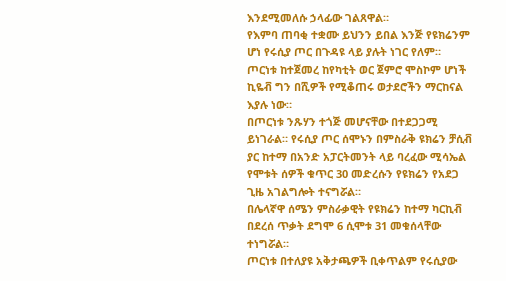እንደሚመለሱ ኃላፊው ገልጸዋል።
የእምባ ጠባቂ ተቋሙ ይህንን ይበል እንጅ የዩክሬንም ሆነ የሩሲያ ጦር በጉዳዩ ላይ ያሉት ነገር የለም። ጦርነቱ ከተጀመረ ከየካቲት ወር ጀምሮ ሞስኮም ሆነች ኪዬቭ ግን በሺዎች የሚቆጠሩ ወታደሮችን ማርከናል እያሉ ነው።
በጦርነቱ ንጹሃን ተጎጅ መሆናቸው በተደጋጋሚ ይነገራል። የሩሲያ ጦር ሰሞኑን በምስራቅ ዩክሬን ቻሲቭ ያር ከተማ በአንድ አፓርትመንት ላይ ባረፈው ሚሳኤል የሞቱት ሰዎች ቁጥር 30 መድረሱን የዩክሬን የአደጋ ጊዜ አገልግሎት ተናግሯል።
በሌላኛዋ ሰሜን ምስራቃዊት የዩክሬን ከተማ ካርኪቭ በደረሰ ጥቃት ደግሞ 6 ሲሞቱ 31 መቁሰላቸው ተነግሯል።
ጦርነቱ በተለያዩ አቅታጫዎች ቢቀጥልም የሩሲያው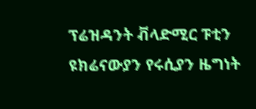ፕሬዝዳንት ቭላድሚር ፑቲን ዩክሬናውያን የሩሲያን ዜግነት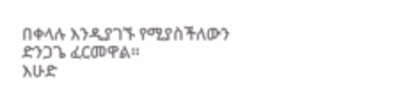በቀላሉ እንዲያገኙ የሚያስችለውን ድንጋጌ ፈርመዋል።
እሁድ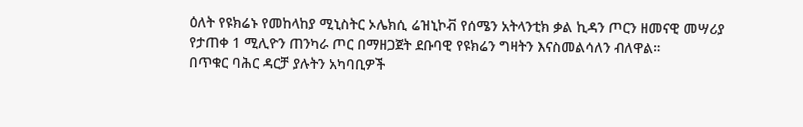ዕለት የዩክሬኑ የመከላከያ ሚኒስትር ኦሌክሲ ሬዝኒኮቭ የሰሜን አትላንቲክ ቃል ኪዳን ጦርን ዘመናዊ መሣሪያ የታጠቀ 1 ሚሊዮን ጠንካራ ጦር በማዘጋጀት ደቡባዊ የዩክሬን ግዛትን እናስመልሳለን ብለዋል።
በጥቁር ባሕር ዳርቻ ያሉትን አካባቢዎች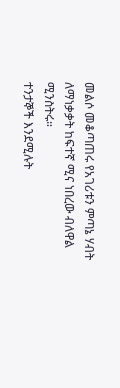መልሶ መቆጣጠሩ የአገሪቱን ምጣኔ ሃብት ለማነቃቃት ከፍተኛ ሚና ነበረው ብለዋል ሚንስትሩ።
ተንታኞች እንደሚሉት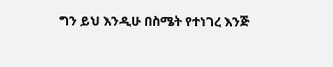ግን ይህ እንዲሁ በስሜት የተነገረ እንጅ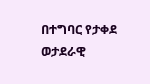በተግባር የታቀደ ወታደራዊ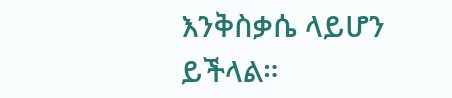እንቅስቃሴ ላይሆን ይችላል።